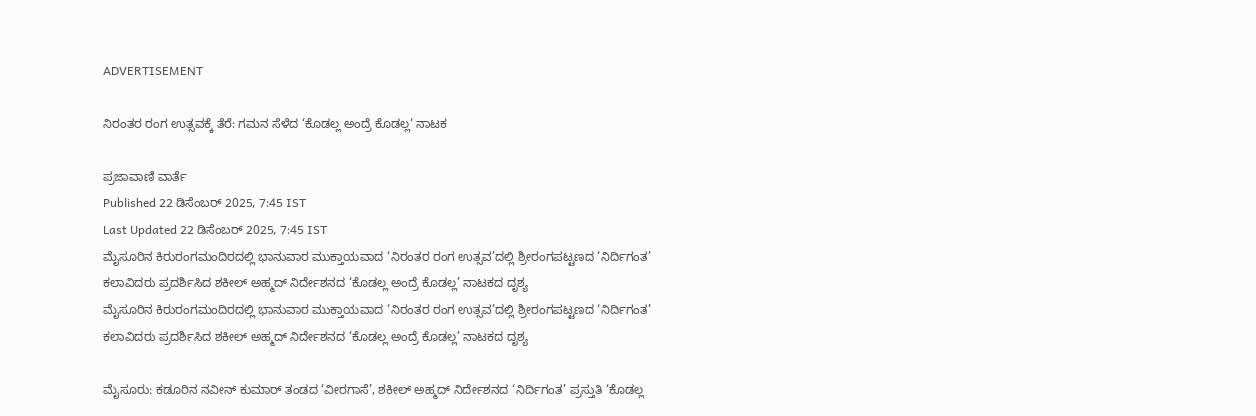ADVERTISEMENT

ನಿರಂತರ ರಂಗ ಉತ್ಸವಕ್ಕೆ ತೆರೆ: ಗಮನ ಸೆಳೆದ ‘ಕೊಡಲ್ಲ ಅಂದ್ರೆ ಕೊಡಲ್ಲ‘ ನಾಟಕ

ಪ್ರಜಾವಾಣಿ ವಾರ್ತೆ
Published 22 ಡಿಸೆಂಬರ್ 2025, 7:45 IST
Last Updated 22 ಡಿಸೆಂಬರ್ 2025, 7:45 IST
ಮೈಸೂರಿನ ಕಿರುರಂಗಮಂದಿರದಲ್ಲಿ ಭಾನುವಾರ ಮುಕ್ತಾಯವಾದ ‘ನಿರಂತರ ರಂಗ ಉತ್ಸವ’ದಲ್ಲಿ ಶ್ರೀರಂಗಪಟ್ಟಣದ ‘ನಿರ್ದಿಗಂತ’ ಕಲಾವಿದರು ಪ್ರದರ್ಶಿಸಿದ ಶಕೀಲ್‌ ಅಹ್ಮದ್‌ ನಿರ್ದೇಶನದ ‘ಕೊಡಲ್ಲ ಅಂದ್ರೆ ಕೊಡಲ್ಲ’ ನಾಟಕದ ದೃಶ್ಯ
ಮೈಸೂರಿನ ಕಿರುರಂಗಮಂದಿರದಲ್ಲಿ ಭಾನುವಾರ ಮುಕ್ತಾಯವಾದ ‘ನಿರಂತರ ರಂಗ ಉತ್ಸವ’ದಲ್ಲಿ ಶ್ರೀರಂಗಪಟ್ಟಣದ ‘ನಿರ್ದಿಗಂತ’ ಕಲಾವಿದರು ಪ್ರದರ್ಶಿಸಿದ ಶಕೀಲ್‌ ಅಹ್ಮದ್‌ ನಿರ್ದೇಶನದ ‘ಕೊಡಲ್ಲ ಅಂದ್ರೆ ಕೊಡಲ್ಲ’ ನಾಟಕದ ದೃಶ್ಯ

ಮೈಸೂರು: ಕಡೂರಿನ ನವೀನ್‌ ಕುಮಾರ್ ತಂಡದ ‘ವೀರಗಾಸೆ’, ಶಕೀಲ್ ಅಹ್ಮದ್‌ ನಿರ್ದೇಶನದ ‘ನಿರ್ದಿಗಂತ’ ಪ್ರಸ್ತುತಿ ‘ಕೊಡಲ್ಲ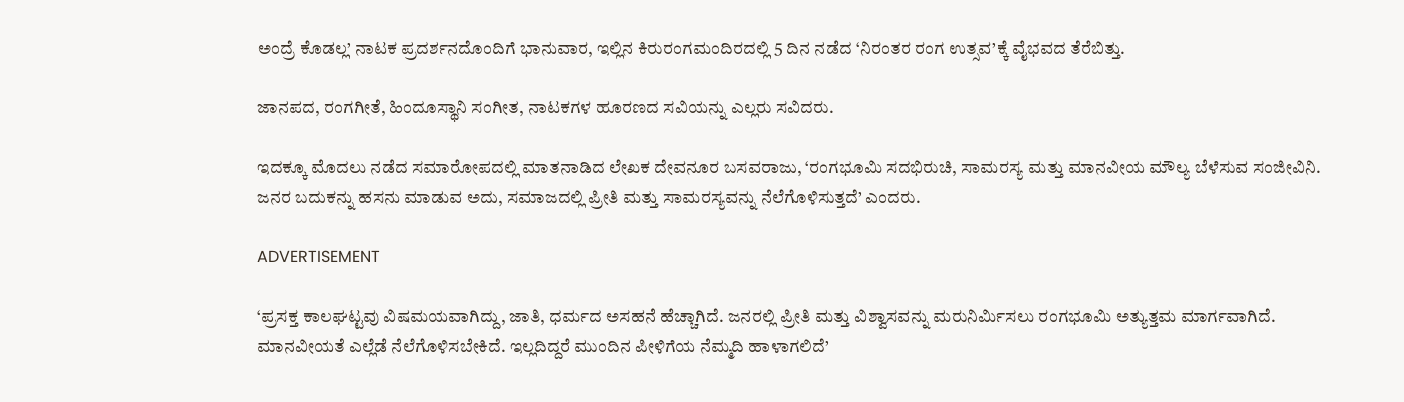ಅಂದ್ರೆ ಕೊಡಲ್ಲ’ ನಾಟಕ ಪ್ರದರ್ಶನದೊಂದಿಗೆ ಭಾನುವಾರ, ಇಲ್ಲಿನ ಕಿರುರಂಗಮಂದಿರದಲ್ಲಿ 5 ದಿನ ನಡೆದ ‘ನಿರಂತರ ರಂಗ ಉತ್ಸವ’ಕ್ಕೆ ವೈಭವದ ತೆರೆಬಿತ್ತು.

ಜಾನಪದ, ರಂಗಗೀತೆ, ಹಿಂದೂಸ್ಥಾನಿ ಸಂಗೀತ, ನಾಟಕಗಳ ಹೂರಣದ ಸವಿಯನ್ನು ಎಲ್ಲರು ಸವಿದರು.

ಇದಕ್ಕೂ ಮೊದಲು ನಡೆದ ಸಮಾರೋಪದಲ್ಲಿ ಮಾತನಾಡಿದ ಲೇಖಕ ದೇವನೂರ ಬಸವರಾಜು, ‘ರಂಗಭೂಮಿ ಸದಭಿರುಚಿ, ಸಾಮರಸ್ಯ ಮತ್ತು ಮಾನವೀಯ ಮೌಲ್ಯ ಬೆಳೆಸುವ ಸಂಜೀವಿನಿ. ಜನರ ಬದುಕನ್ನು ಹಸನು ಮಾಡುವ ಅದು, ಸಮಾಜದಲ್ಲಿ ಪ್ರೀತಿ ಮತ್ತು ಸಾಮರಸ್ಯವನ್ನು ನೆಲೆಗೊಳಿಸುತ್ತದೆ’ ಎಂದರು.

ADVERTISEMENT

‘ಪ್ರಸಕ್ತ ಕಾಲಘಟ್ಟವು ವಿಷಮಯವಾಗಿದ್ದು, ಜಾತಿ, ಧರ್ಮದ ಅಸಹನೆ ಹೆಚ್ಚಾಗಿದೆ. ಜನರಲ್ಲಿ ಪ್ರೀತಿ ಮತ್ತು ವಿಶ್ವಾಸವನ್ನು ಮರುನಿರ್ಮಿಸಲು ರಂಗಭೂಮಿ ಅತ್ಯುತ್ತಮ ಮಾರ್ಗವಾಗಿದೆ. ಮಾನವೀಯತೆ ಎಲ್ಲೆಡೆ ನೆಲೆಗೊಳಿಸಬೇಕಿದೆ. ಇಲ್ಲದಿದ್ದರೆ ಮುಂದಿನ ಪೀಳಿಗೆಯ ನೆಮ್ಮದಿ ಹಾಳಾಗಲಿದೆ’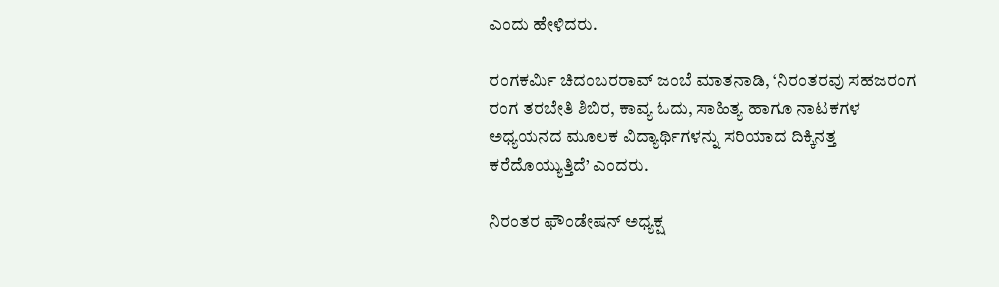ಎಂದು ಹೇಳಿದರು.

ರಂಗಕರ್ಮಿ ಚಿದಂಬರರಾವ್ ಜಂಬೆ ಮಾತನಾಡಿ, ‘ನಿರಂತರವು ಸಹಜರಂಗ ರಂಗ ತರಬೇತಿ ಶಿಬಿರ, ಕಾವ್ಯ ಓದು, ಸಾಹಿತ್ಯ ಹಾಗೂ ನಾಟಕಗಳ ಅಧ್ಯಯನದ ಮೂಲಕ ವಿದ್ಯಾರ್ಥಿಗಳನ್ನು ಸರಿಯಾದ ದಿಕ್ಕಿನತ್ತ ಕರೆದೊಯ್ಯುತ್ತಿದೆ’ ಎಂದರು.

ನಿರಂತರ ಫೌಂಡೇಷನ್ ಅಧ್ಯಕ್ಷ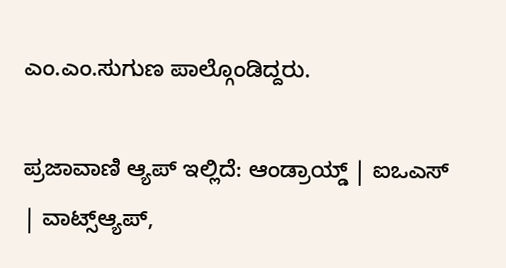ಎಂ.ಎಂ.ಸುಗುಣ ಪಾಲ್ಗೊಂಡಿದ್ದರು.

ಪ್ರಜಾವಾಣಿ ಆ್ಯಪ್ ಇಲ್ಲಿದೆ: ಆಂಡ್ರಾಯ್ಡ್ | ಐಒಎಸ್ | ವಾಟ್ಸ್ಆ್ಯಪ್,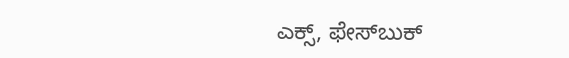ಎಕ್ಸ್, ಫೇಸ್‌ಬುಕ್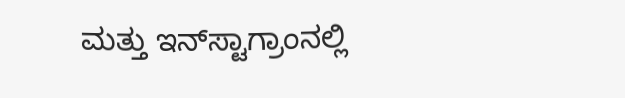ಮತ್ತು ಇನ್‌ಸ್ಟಾಗ್ರಾಂನಲ್ಲಿ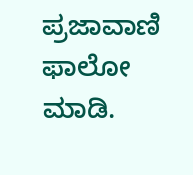ಪ್ರಜಾವಾಣಿ ಫಾಲೋ ಮಾಡಿ.